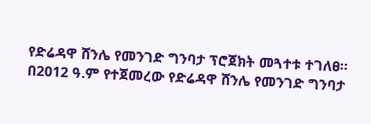የድሬዳዋ ሸንሌ የመንገድ ግንባታ ፕሮጀክት መጓተቱ ተገለፀ።
በ2012 ዓ.ም የተጀመረው የድሬዳዋ ሸንሌ የመንገድ ግንባታ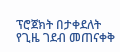ፕሮጀክት በታቀደለት የጊዜ ገደብ መጠናቀቅ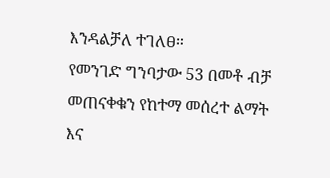እንዳልቻለ ተገለፀ።
የመንገድ ግንባታው 53 በመቶ ብቻ መጠናቀቁን የከተማ መሰረተ ልማት እና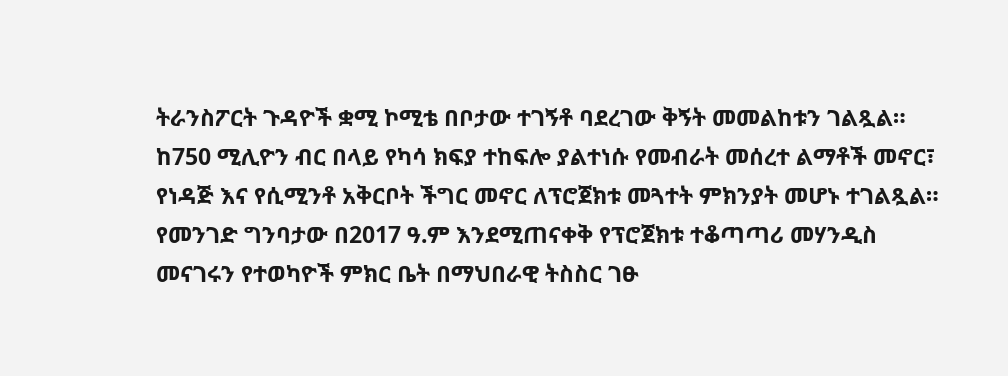ትራንስፖርት ጉዳዮች ቋሚ ኮሚቴ በቦታው ተገኝቶ ባደረገው ቅኝት መመልከቱን ገልጿል።
ከ750 ሚሊዮን ብር በላይ የካሳ ክፍያ ተከፍሎ ያልተነሱ የመብራት መሰረተ ልማቶች መኖር፣ የነዳጅ እና የሲሚንቶ አቅርቦት ችግር መኖር ለፕሮጀክቱ መጓተት ምክንያት መሆኑ ተገልጿል።
የመንገድ ግንባታው በ2017 ዓ.ም እንደሚጠናቀቅ የፕሮጀክቱ ተቆጣጣሪ መሃንዲስ መናገሩን የተወካዮች ምክር ቤት በማህበራዊ ትስስር ገፁ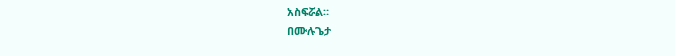አስፍሯል።
በሙሉጌታ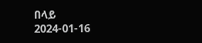በላይ
2024-01-16